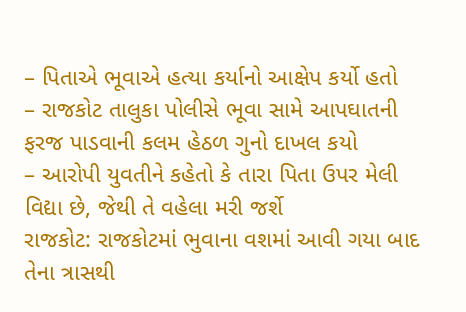– પિતાએ ભૂવાએ હત્યા કર્યાનો આક્ષેપ કર્યો હતો
– રાજકોટ તાલુકા પોલીસે ભૂવા સામે આપઘાતની ફરજ પાડવાની કલમ હેઠળ ગુનો દાખલ કયો
– આરોપી યુવતીને કહેતો કે તારા પિતા ઉપર મેલી વિદ્યા છે, જેથી તે વહેલા મરી જર્શે
રાજકોટ: રાજકોટમાં ભુવાના વશમાં આવી ગયા બાદ તેના ત્રાસથી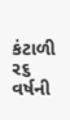કંટાળી ર૬ વર્ષની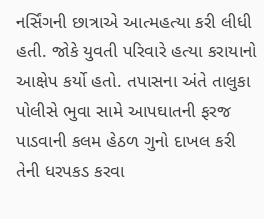નર્સિંગની છાત્રાએ આત્મહત્યા કરી લીધી હતી. જોકે યુવતી પરિવારે હત્યા કરાયાનો આક્ષેપ કર્યો હતો. તપાસના અંતે તાલુકા પોલીસે ભુવા સામે આપઘાતની ફરજ પાડવાની કલમ હેઠળ ગુનો દાખલ કરી તેની ધરપકડ કરવા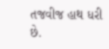તજવીજ હાથ ધરી છે.